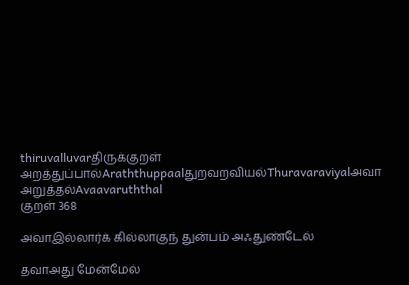thiruvalluvarதிருக்குறள்
அறத்துப்பால்Araththuppaalதுறவறவியல்Thuravaraviyalஅவா அறுத்தல்Avaavaruththal
குறள் 368

அவாஇல்லார்க் கில்லாகுந் துன்பம் அஃதுண்டேல்

தவாஅது மேன்மேல்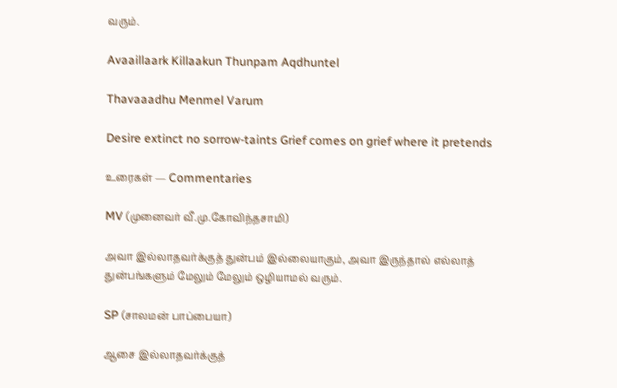வரும்.

Avaaillaark Killaakun Thunpam Aqdhuntel

Thavaaadhu Menmel Varum

Desire extinct no sorrow-taints Grief comes on grief where it pretends

உரைகள் — Commentaries

MV (முனைவர் வீ.மு.கோவிந்தசாமி)

அவா இல்லாதவர்க்குத் துன்பம் இல்லையாகும், அவா இருந்தால் எல்லாத் துன்பங்களும் மேலும் மேலும் ஒழியாமல் வரும்.

SP (சாலமன் பாப்பையா)

ஆசை இல்லாதவர்க்குத்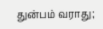துன்பம் வராது;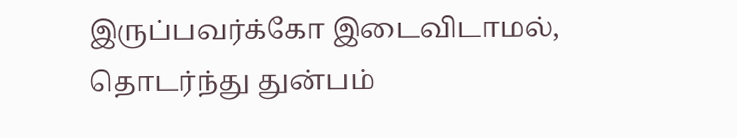இருப்பவர்க்கோ இடைவிடாமல், தொடர்ந்து துன்பம்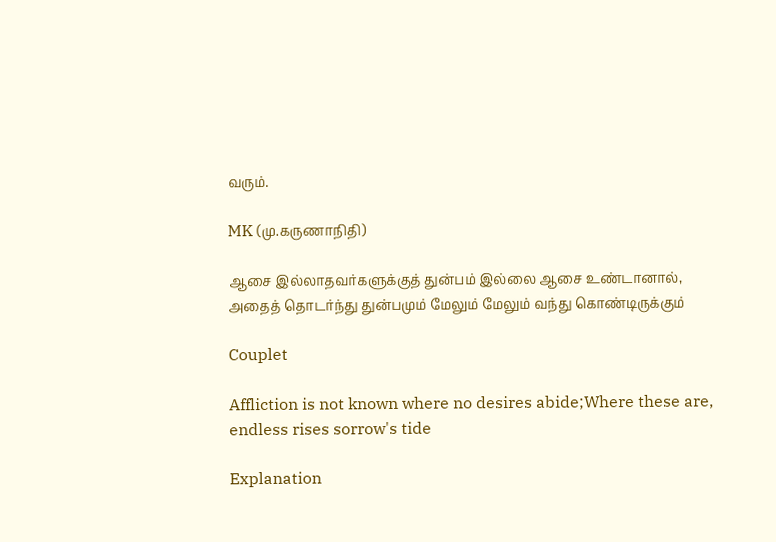வரும்.

MK (மு.கருணாநிதி)

ஆசை இல்லாதவர்களுக்குத் துன்பம் இல்லை ஆசை உண்டானால், அதைத் தொடர்ந்து துன்பமும் மேலும் மேலும் வந்து கொண்டிருக்கும்

Couplet

Affliction is not known where no desires abide;Where these are, endless rises sorrow's tide

Explanation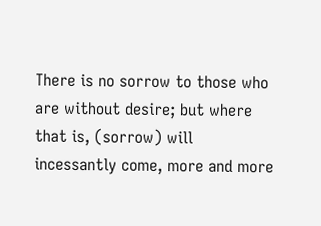There is no sorrow to those who are without desire; but where that is, (sorrow) will incessantly come, more and more